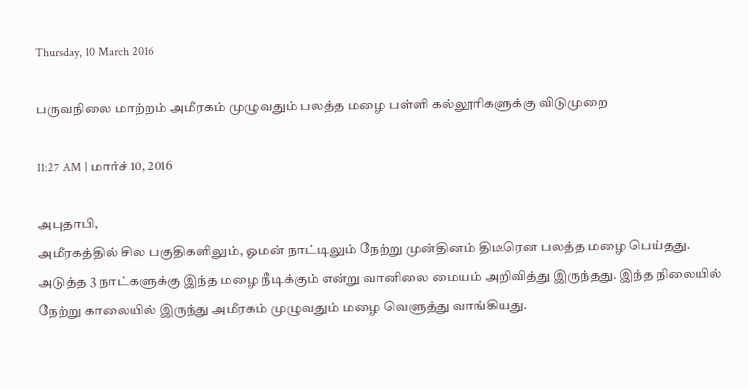Thursday, 10 March 2016

பருவநிலை மாற்றம் அமீரகம் முழுவதும் பலத்த மழை பள்ளி கல்லூரிகளுக்கு விடுமுறை

11:27 AM | மார்ச் 10, 2016

அபுதாபி,
அமீரகத்தில் சில பகுதிகளிலும், ஓமன் நாட்டிலும் நேற்று முன்தினம் திடீரென பலத்த மழை பெய்தது.
அடுத்த 3 நாட்களுக்கு இந்த மழை நீடிக்கும் என்று வானிலை மையம் அறிவித்து இருந்தது. இந்த நிலையில் நேற்று காலையில் இருந்து அமீரகம் முழுவதும் மழை வெளுத்து வாங்கியது.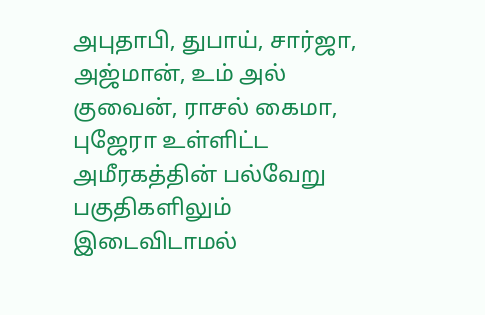அபுதாபி, துபாய், சார்ஜா, அஜ்மான், உம் அல் குவைன், ராசல் கைமா, புஜேரா உள்ளிட்ட அமீரகத்தின் பல்வேறு பகுதிகளிலும் இடைவிடாமல்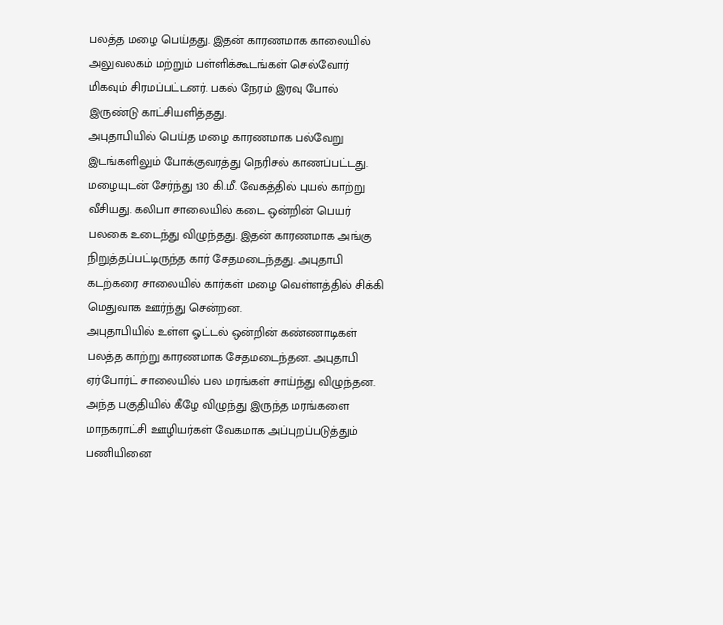பலத்த மழை பெய்தது. இதன் காரணமாக காலையில் அலுவலகம் மற்றும் பள்ளிக்கூடங்கள் செல்வோர் மிகவும் சிரமப்பட்டனர். பகல் நேரம் இரவு போல் இருண்டு காட்சியளித்தது.
அபுதாபியில் பெய்த மழை காரணமாக பல்வேறு இடங்களிலும் போக்குவரத்து நெரிசல் காணப்பட்டது. மழையுடன் சேர்ந்து 130 கி.மீ. வேகத்தில் புயல் காற்று வீசியது. கலிபா சாலையில் கடை ஒன்றின் பெயர் பலகை உடைந்து விழுந்தது. இதன் காரணமாக அங்கு நிறுத்தப்பட்டிருந்த கார் சேதமடைந்தது. அபுதாபி கடற்கரை சாலையில் கார்கள் மழை வெள்ளத்தில் சிக்கி மெதுவாக ஊர்ந்து சென்றன.
அபுதாபியில் உள்ள ஓட்டல் ஒன்றின் கண்ணாடிகள் பலத்த காற்று காரணமாக சேதமடைந்தன. அபுதாபி ஏர்போர்ட் சாலையில் பல மரங்கள் சாய்ந்து விழுந்தன. அந்த பகுதியில் கீழே விழுந்து இருந்த மரங்களை மாநகராட்சி ஊழியர்கள் வேகமாக அப்புறப்படுத்தும் பணியினை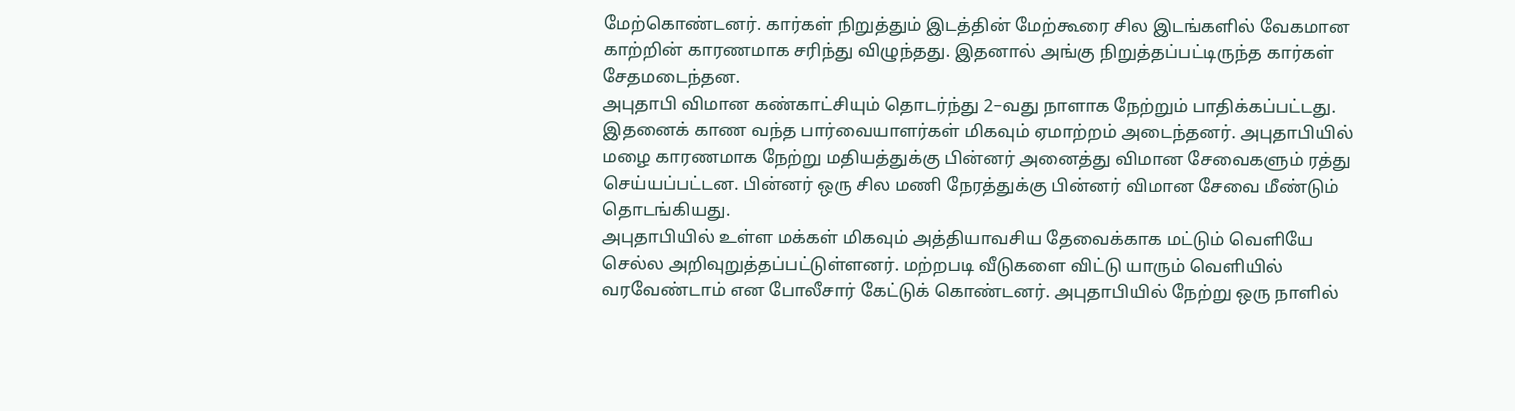மேற்கொண்டனர். கார்கள் நிறுத்தும் இடத்தின் மேற்கூரை சில இடங்களில் வேகமான காற்றின் காரணமாக சரிந்து விழுந்தது. இதனால் அங்கு நிறுத்தப்பட்டிருந்த கார்கள் சேதமடைந்தன.
அபுதாபி விமான கண்காட்சியும் தொடர்ந்து 2–வது நாளாக நேற்றும் பாதிக்கப்பட்டது. இதனைக் காண வந்த பார்வையாளர்கள் மிகவும் ஏமாற்றம் அடைந்தனர். அபுதாபியில் மழை காரணமாக நேற்று மதியத்துக்கு பின்னர் அனைத்து விமான சேவைகளும் ரத்து செய்யப்பட்டன. பின்னர் ஒரு சில மணி நேரத்துக்கு பின்னர் விமான சேவை மீண்டும் தொடங்கியது.
அபுதாபியில் உள்ள மக்கள் மிகவும் அத்தியாவசிய தேவைக்காக மட்டும் வெளியே செல்ல அறிவுறுத்தப்பட்டுள்ளனர். மற்றபடி வீடுகளை விட்டு யாரும் வெளியில் வரவேண்டாம் என போலீசார் கேட்டுக் கொண்டனர். அபுதாபியில் நேற்று ஒரு நாளில்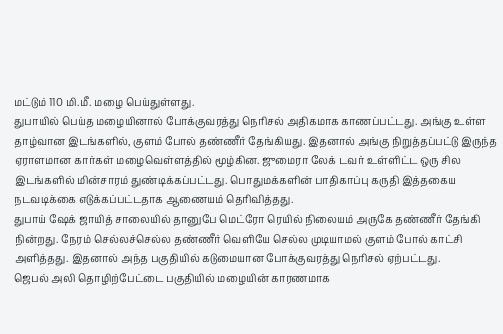மட்டும் 110 மி.மீ. மழை பெய்துள்ளது.
துபாயில் பெய்த மழையினால் போக்குவரத்து நெரிசல் அதிகமாக காணப்பட்டது. அங்கு உள்ள தாழ்வான இடங்களில், குளம் போல் தண்ணீர் தேங்கியது. இதனால் அங்கு நிறுத்தப்பட்டு இருந்த ஏராளமான கார்கள் மழைவெள்ளத்தில் மூழ்கின. ஜுமைரா லேக் டவர் உள்ளிட்ட ஒரு சில இடங்களில் மின்சாரம் துண்டிக்கப்பட்டது. பொதுமக்களின் பாதிகாப்பு கருதி இத்தகைய நடவடிக்கை எடுக்கப்பட்டதாக ஆணையம் தெரிவித்தது.
துபாய் ஷேக் ஜாயித் சாலையில் தானுபே மெட்ரோ ரெயில் நிலையம் அருகே தண்ணீர் தேங்கி நின்றது. நேரம் செல்லச்செல்ல தண்ணீர் வெளியே செல்ல முடியாமல் குளம் போல் காட்சி அளித்தது. இதனால் அந்த பகுதியில் கடுமையான போக்குவரத்து நெரிசல் ஏற்பட்டது.
ஜெபல் அலி தொழிற்பேட்டை பகுதியில் மழையின் காரணமாக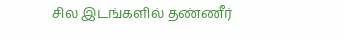சில இடங்களில் தண்ணீர்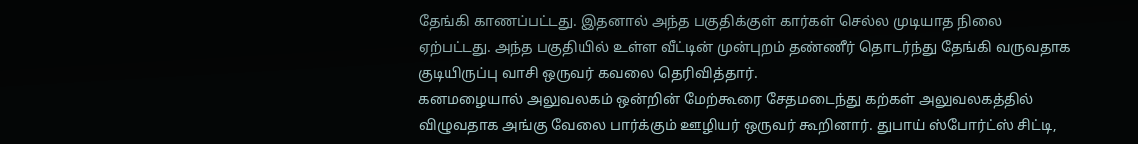தேங்கி காணப்பட்டது. இதனால் அந்த பகுதிக்குள் கார்கள் செல்ல முடியாத நிலை ஏற்பட்டது. அந்த பகுதியில் உள்ள வீட்டின் முன்புறம் தண்ணீர் தொடர்ந்து தேங்கி வருவதாக குடியிருப்பு வாசி ஒருவர் கவலை தெரிவித்தார்.
கனமழையால் அலுவலகம் ஒன்றின் மேற்கூரை சேதமடைந்து கற்கள் அலுவலகத்தில் விழுவதாக அங்கு வேலை பார்க்கும் ஊழியர் ஒருவர் கூறினார். துபாய் ஸ்போர்ட்ஸ் சிட்டி,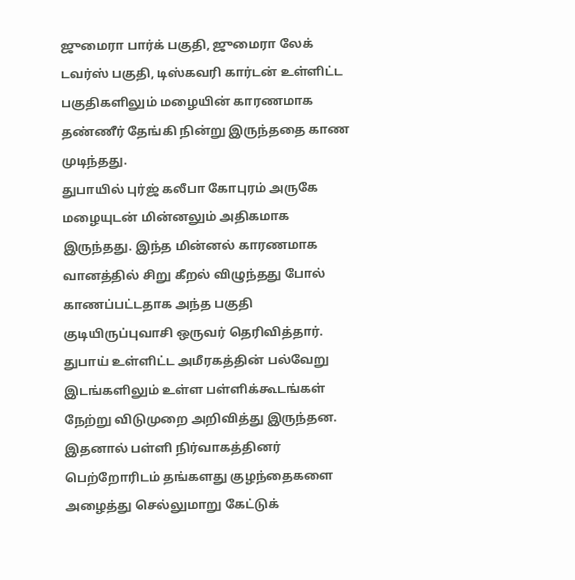ஜுமைரா பார்க் பகுதி, ஜுமைரா லேக் டவர்ஸ் பகுதி, டிஸ்கவரி கார்டன் உள்ளிட்ட பகுதிகளிலும் மழையின் காரணமாக தண்ணீர் தேங்கி நின்று இருந்ததை காண முடிந்தது.
துபாயில் புர்ஜ் கலீபா கோபுரம் அருகே மழையுடன் மின்னலும் அதிகமாக இருந்தது. இந்த மின்னல் காரணமாக வானத்தில் சிறு கீறல் விழுந்தது போல் காணப்பட்டதாக அந்த பகுதி குடியிருப்புவாசி ஒருவர் தெரிவித்தார்.
துபாய் உள்ளிட்ட அமீரகத்தின் பல்வேறு இடங்களிலும் உள்ள பள்ளிக்கூடங்கள் நேற்று விடுமுறை அறிவித்து இருந்தன. இதனால் பள்ளி நிர்வாகத்தினர் பெற்றோரிடம் தங்களது குழந்தைகளை அழைத்து செல்லுமாறு கேட்டுக்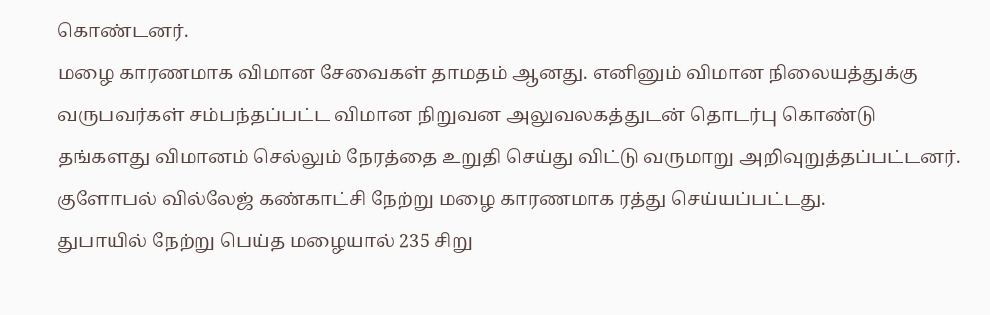கொண்டனர்.
மழை காரணமாக விமான சேவைகள் தாமதம் ஆனது. எனினும் விமான நிலையத்துக்கு வருபவர்கள் சம்பந்தப்பட்ட விமான நிறுவன அலுவலகத்துடன் தொடர்பு கொண்டு தங்களது விமானம் செல்லும் நேரத்தை உறுதி செய்து விட்டு வருமாறு அறிவுறுத்தப்பட்டனர். குளோபல் வில்லேஜ் கண்காட்சி நேற்று மழை காரணமாக ரத்து செய்யப்பட்டது.
துபாயில் நேற்று பெய்த மழையால் 235 சிறு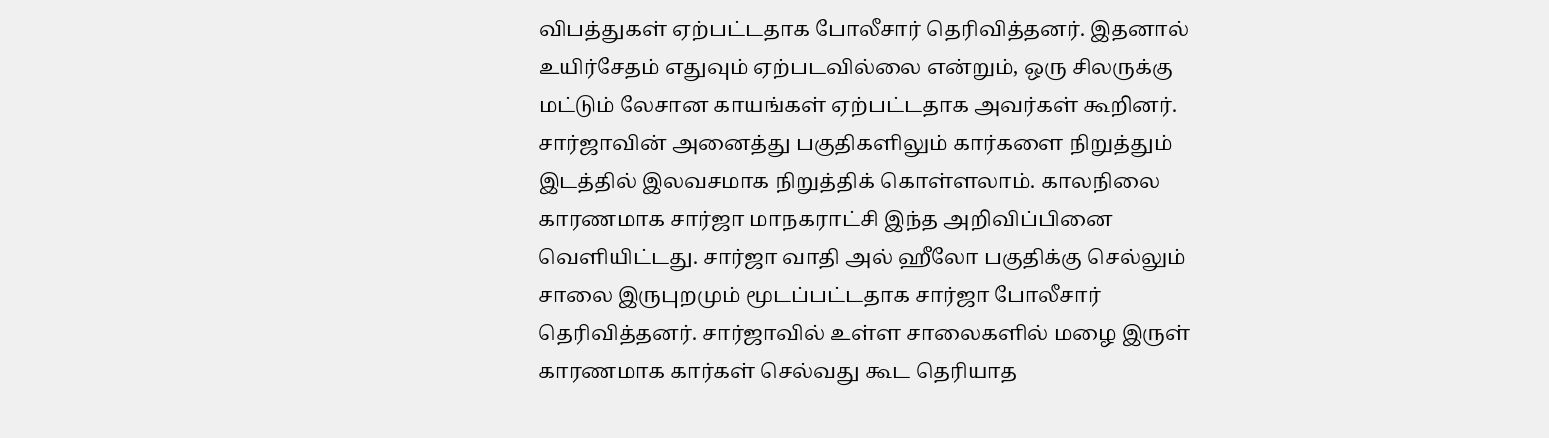விபத்துகள் ஏற்பட்டதாக போலீசார் தெரிவித்தனர். இதனால் உயிர்சேதம் எதுவும் ஏற்படவில்லை என்றும், ஒரு சிலருக்கு மட்டும் லேசான காயங்கள் ஏற்பட்டதாக அவர்கள் கூறினர்.
சார்ஜாவின் அனைத்து பகுதிகளிலும் கார்களை நிறுத்தும் இடத்தில் இலவசமாக நிறுத்திக் கொள்ளலாம். காலநிலை காரணமாக சார்ஜா மாநகராட்சி இந்த அறிவிப்பினை வெளியிட்டது. சார்ஜா வாதி அல் ஹீலோ பகுதிக்கு செல்லும் சாலை இருபுறமும் மூடப்பட்டதாக சார்ஜா போலீசார் தெரிவித்தனர். சார்ஜாவில் உள்ள சாலைகளில் மழை இருள் காரணமாக கார்கள் செல்வது கூட தெரியாத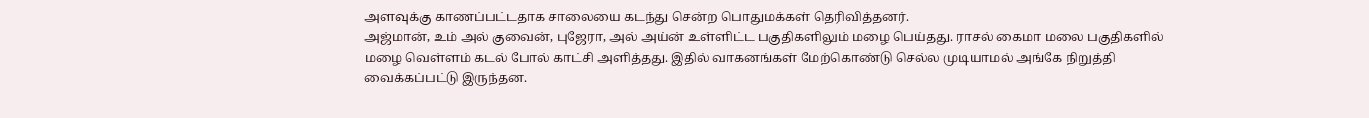அளவுக்கு காணப்பட்டதாக சாலையை கடந்து சென்ற பொதுமக்கள் தெரிவித்தனர்.
அஜ்மான், உம் அல் குவைன், புஜேரா, அல் அய்ன் உள்ளிட்ட பகுதிகளிலும் மழை பெய்தது. ராசல் கைமா மலை பகுதிகளில் மழை வெள்ளம் கடல் போல் காட்சி அளித்தது. இதில் வாகனங்கள் மேற்கொண்டு செல்ல முடியாமல் அங்கே நிறுத்தி வைக்கப்பட்டு இருந்தன.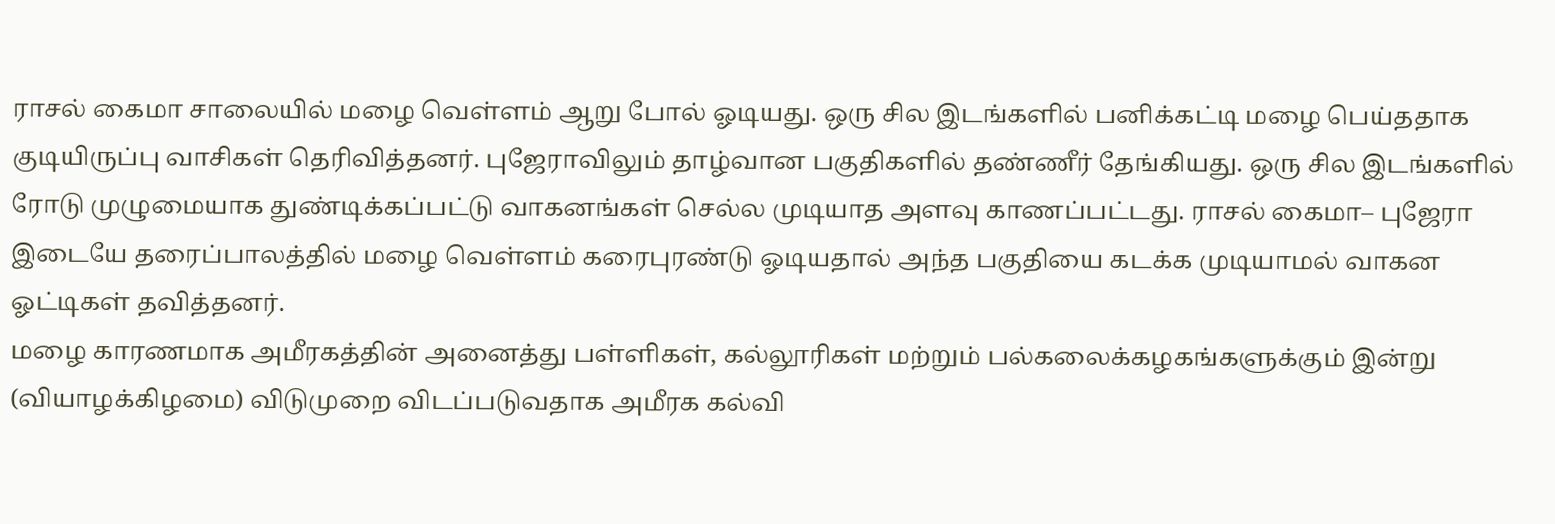ராசல் கைமா சாலையில் மழை வெள்ளம் ஆறு போல் ஓடியது. ஒரு சில இடங்களில் பனிக்கட்டி மழை பெய்ததாக குடியிருப்பு வாசிகள் தெரிவித்தனர். புஜேராவிலும் தாழ்வான பகுதிகளில் தண்ணீர் தேங்கியது. ஒரு சில இடங்களில் ரோடு முழுமையாக துண்டிக்கப்பட்டு வாகனங்கள் செல்ல முடியாத அளவு காணப்பட்டது. ராசல் கைமா– புஜேரா இடையே தரைப்பாலத்தில் மழை வெள்ளம் கரைபுரண்டு ஓடியதால் அந்த பகுதியை கடக்க முடியாமல் வாகன ஓட்டிகள் தவித்தனர்.
மழை காரணமாக அமீரகத்தின் அனைத்து பள்ளிகள், கல்லூரிகள் மற்றும் பல்கலைக்கழகங்களுக்கும் இன்று (வியாழக்கிழமை) விடுமுறை விடப்படுவதாக அமீரக கல்வி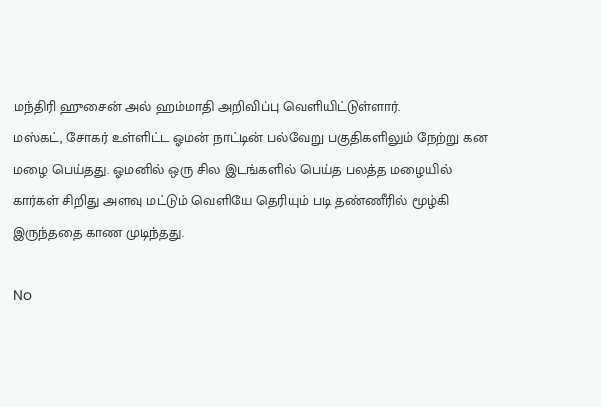மந்திரி ஹுசைன் அல் ஹம்மாதி அறிவிப்பு வெளியிட்டுள்ளார்.
மஸ்கட், சோகர் உள்ளிட்ட ஓமன் நாட்டின் பல்வேறு பகுதிகளிலும் நேற்று கன மழை பெய்தது. ஓமனில் ஒரு சில இடங்களில் பெய்த பலத்த மழையில் கார்கள் சிறிது அளவு மட்டும் வெளியே தெரியும் படி தண்ணீரில் மூழ்கி இருந்ததை காண முடிந்தது.

No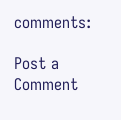comments:

Post a Comment